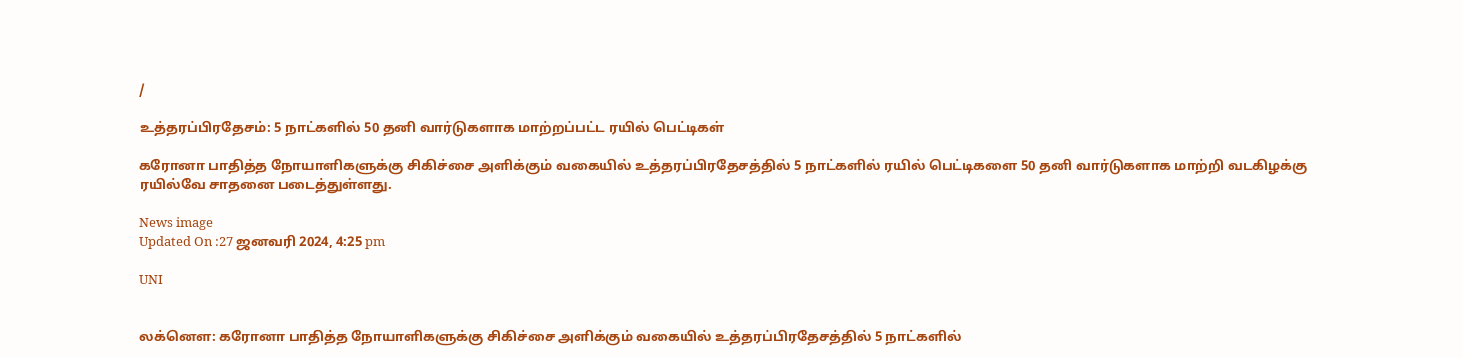/

உத்தரப்பிரதேசம்: 5 நாட்களில் 50 தனி வார்டுகளாக மாற்றப்பட்ட ரயில் பெட்டிகள்

கரோனா பாதித்த நோயாளிகளுக்கு சிகிச்சை அளிக்கும் வகையில் உத்தரப்பிரதேசத்தில் 5 நாட்களில் ரயில் பெட்டிகளை 50 தனி வார்டுகளாக மாற்றி வடகிழக்கு ரயில்வே சாதனை படைத்துள்ளது.

News image
Updated On :27 ஜனவரி 2024, 4:25 pm

UNI


லக்னௌ: கரோனா பாதித்த நோயாளிகளுக்கு சிகிச்சை அளிக்கும் வகையில் உத்தரப்பிரதேசத்தில் 5 நாட்களில்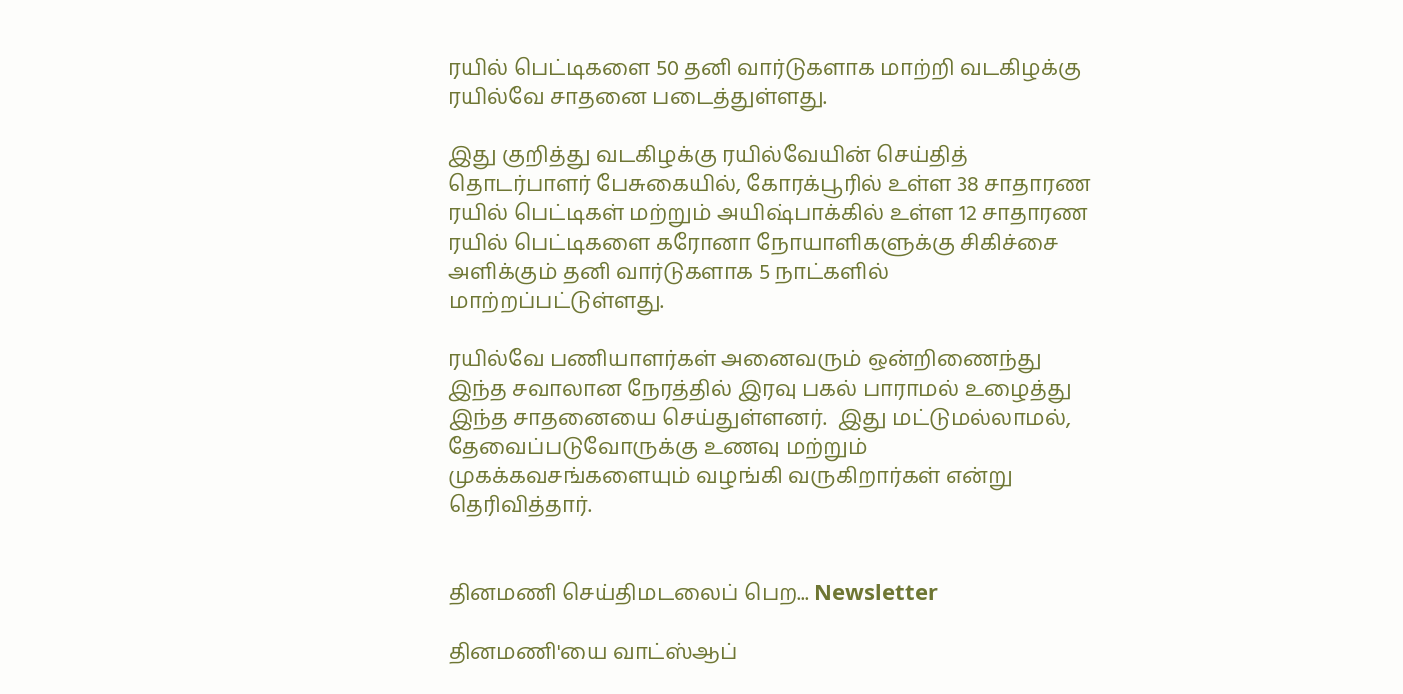ரயில் பெட்டிகளை 50 தனி வார்டுகளாக மாற்றி வடகிழக்கு ரயில்வே சாதனை படைத்துள்ளது.

இது குறித்து வடகிழக்கு ரயில்வேயின் செய்தித் தொடர்பாளர் பேசுகையில், கோரக்பூரில் உள்ள 38 சாதாரண ரயில் பெட்டிகள் மற்றும் அயிஷ்பாக்கில் உள்ள 12 சாதாரண ரயில் பெட்டிகளை கரோனா நோயாளிகளுக்கு சிகிச்சை அளிக்கும் தனி வார்டுகளாக 5 நாட்களில் மாற்றப்பட்டுள்ளது.

ரயில்வே பணியாளர்கள் அனைவரும் ஒன்றிணைந்து இந்த சவாலான நேரத்தில் இரவு பகல் பாராமல் உழைத்து இந்த சாதனையை செய்துள்ளனர்.  இது மட்டுமல்லாமல், தேவைப்படுவோருக்கு உணவு மற்றும் முகக்கவசங்களையும் வழங்கி வருகிறார்கள் என்று தெரிவித்தார்.


தினமணி செய்திமடலைப் பெற... Newsletter

தினமணி'யை வாட்ஸ்ஆப்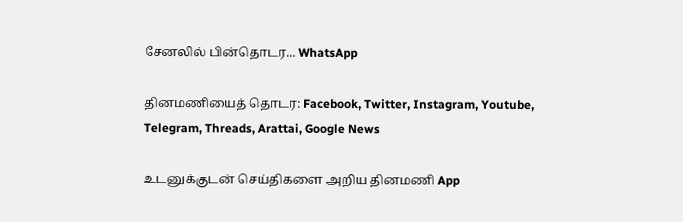சேனலில் பின்தொடர... WhatsApp

தினமணியைத் தொடர: Facebook, Twitter, Instagram, Youtube, Telegram, Threads, Arattai, Google News

உடனுக்குடன் செய்திகளை அறிய தினமணி App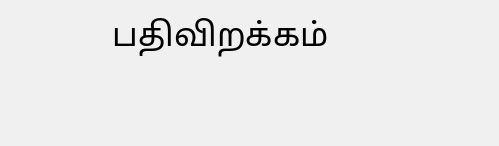பதிவிறக்கம்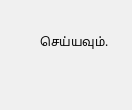செய்யவும்.